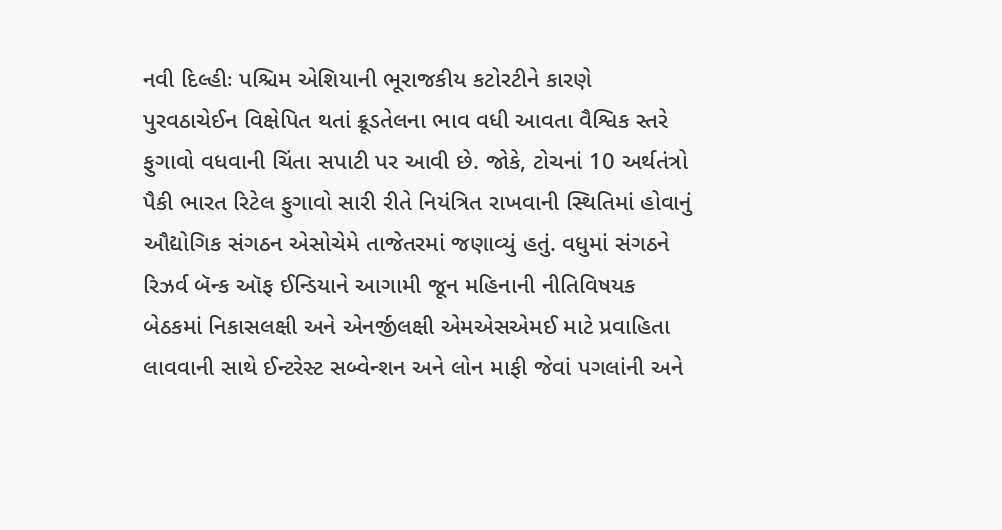નવી દિલ્હીઃ પશ્ચિમ એશિયાની ભૂરાજકીય કટોરટીને કારણે પુરવઠાચેઈન વિક્ષેપિત થતાં ક્રૂડતેલના ભાવ વધી આવતા વૈશ્વિક સ્તરે ફુગાવો વધવાની ચિંતા સપાટી પર આવી છે. જોકે, ટોચનાં 10 અર્થતંત્રો પૈકી ભારત રિટેલ ફુગાવો સારી રીતે નિયંત્રિત રાખવાની સ્થિતિમાં હોવાનું ઔદ્યોગિક સંગઠન એસોચેમે તાજેતરમાં જણાવ્યું હતું. વધુમાં સંગઠને રિઝર્વ બૅન્ક ઑફ ઈન્ડિયાને આગામી જૂન મહિનાની નીતિવિષયક બેઠકમાં નિકાસલક્ષી અને એનર્જીલક્ષી એમએસએમઈ માટે પ્રવાહિતા લાવવાની સાથે ઈન્ટરેસ્ટ સબ્વેન્શન અને લોન માફી જેવાં પગલાંની અને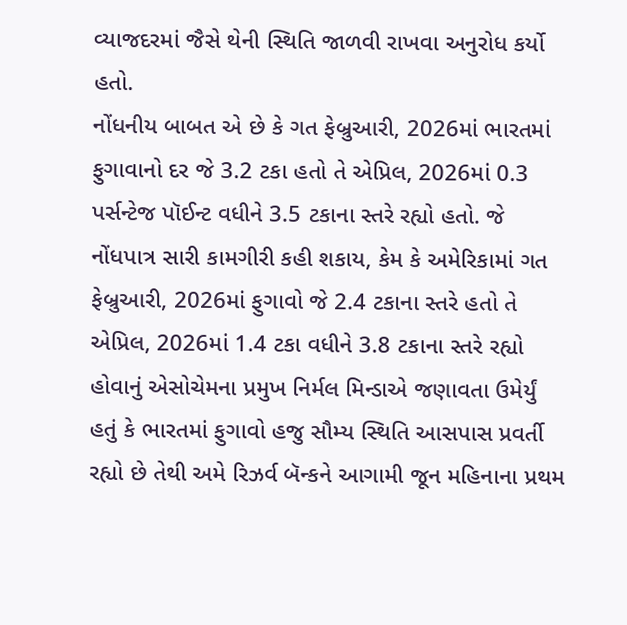વ્યાજદરમાં જૈસે થેની સ્થિતિ જાળવી રાખવા અનુરોધ કર્યો હતો.
નોંધનીય બાબત એ છે કે ગત ફેબ્રુઆરી, 2026માં ભારતમાં ફુગાવાનો દર જે 3.2 ટકા હતો તે એપ્રિલ, 2026માં 0.3 પર્સન્ટેજ પૉઈન્ટ વધીને 3.5 ટકાના સ્તરે રહ્યો હતો. જે નોંધપાત્ર સારી કામગીરી કહી શકાય, કેમ કે અમેરિકામાં ગત ફેબ્રુઆરી, 2026માં ફુગાવો જે 2.4 ટકાના સ્તરે હતો તે એપ્રિલ, 2026માં 1.4 ટકા વધીને 3.8 ટકાના સ્તરે રહ્યો હોવાનું એસોચેમના પ્રમુખ નિર્મલ મિન્ડાએ જણાવતા ઉમેર્યું હતું કે ભારતમાં ફુગાવો હજુ સૌમ્ય સ્થિતિ આસપાસ પ્રવર્તી રહ્યો છે તેથી અમે રિઝર્વ બૅન્કને આગામી જૂન મહિનાના પ્રથમ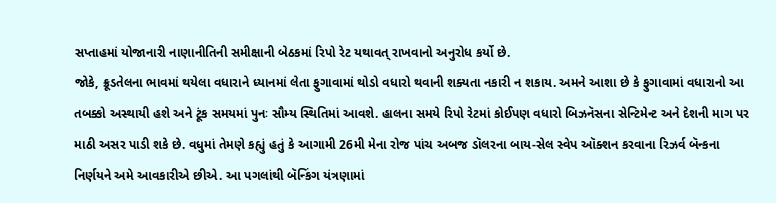સપ્તાહમાં યોજાનારી નાણાનીતિની સમીક્ષાની બેઠકમાં રિપો રેટ યથાવત્ રાખવાનો અનુરોધ કર્યો છે.
જોકે, ક્રૂડતેલના ભાવમાં થયેલા વધારાને ધ્યાનમાં લેતા ફુગાવામાં થોડો વધારો થવાની શક્યતા નકારી ન શકાય. અમને આશા છે કે ફુગાવામાં વધારાનો આ તબક્કો અસ્થાયી હશે અને ટૂંક સમયમાં પુનઃ સૌમ્ય સ્થિતિમાં આવશે. હાલના સમયે રિપો રેટમાં કોઈપણ વધારો બિઝનૅસના સેન્ટિમેન્ટ અને દેશની માગ પર માઠી અસર પાડી શકે છે. વધુમાં તેમણે કહ્યું હતું કે આગામી 26મી મેના રોજ પાંચ અબજ ડૉલરના બાય-સેલ સ્વેપ ઑક્શન કરવાના રિઝર્વ બૅન્કના નિર્ણયને અમે આવકારીએ છીએ. આ પગલાંથી બૅન્કિંગ યંત્રણામાં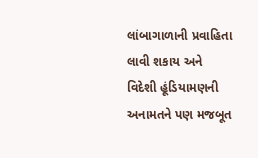લાંબાગાળાની પ્રવાહિતા લાવી શકાય અને વિદેશી હૂંડિયામણની અનામતને પણ મજબૂત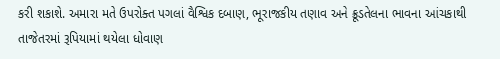કરી શકાશે. અમારા મતે ઉપરોક્ત પગલાં વૈશ્વિક દબાણ, ભૂરાજકીય તણાવ અને ક્રૂડતેલના ભાવના આંચકાથી તાજેતરમાં રૂપિયામાં થયેલા ધોવાણ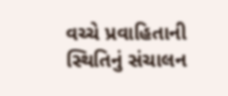વચ્ચે પ્રવાહિતાની સ્થિતિનું સંચાલન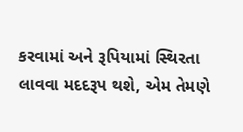કરવામાં અને રૂપિયામાં સ્થિરતા લાવવા મદદરૂપ થશે, એમ તેમણે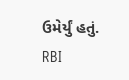ઉમેર્યું હતું.
RBI